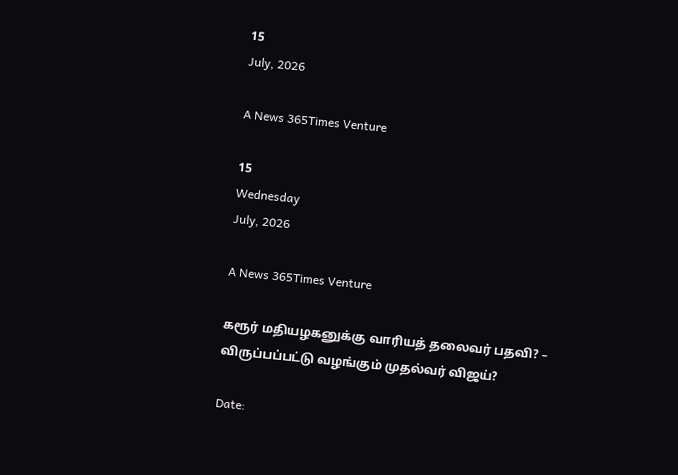15
July, 2026

A News 365Times Venture

15
Wednesday
July, 2026

A News 365Times Venture

கரூர் மதியழகனுக்கு வாரியத் தலைவர் பதவி? – விருப்பப்பட்டு வழங்கும் முதல்வர் விஜய்?

Date: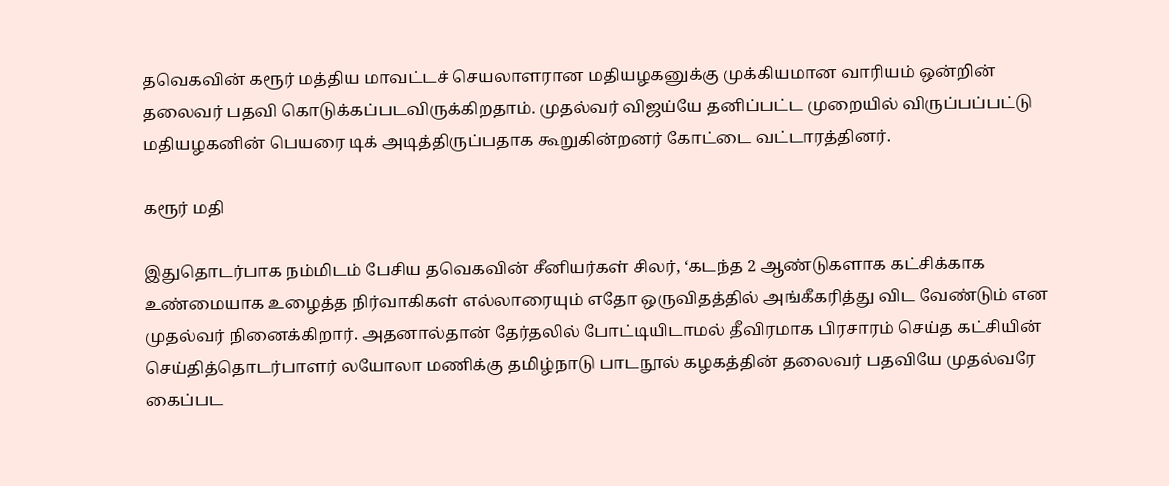தவெகவின் கரூர் மத்திய மாவட்டச் செயலாளரான மதியழகனுக்கு முக்கியமான வாரியம் ஒன்றின் தலைவர் பதவி கொடுக்கப்படவிருக்கிறதாம். முதல்வர் விஜய்யே தனிப்பட்ட முறையில் விருப்பப்பட்டு மதியழகனின் பெயரை டிக் அடித்திருப்பதாக கூறுகின்றனர் கோட்டை வட்டாரத்தினர்.

கரூர் மதி

இதுதொடர்பாக நம்மிடம் பேசிய தவெகவின் சீனியர்கள் சிலர், ‘கடந்த 2 ஆண்டுகளாக கட்சிக்காக உண்மையாக உழைத்த நிர்வாகிகள் எல்லாரையும் எதோ ஒருவிதத்தில் அங்கீகரித்து விட வேண்டும் என முதல்வர் நினைக்கிறார். அதனால்தான் தேர்தலில் போட்டியிடாமல் தீவிரமாக பிரசாரம் செய்த கட்சியின் செய்தித்தொடர்பாளர் லயோலா மணிக்கு தமிழ்நாடு பாடநூல் கழகத்தின் தலைவர் பதவியே முதல்வரே கைப்பட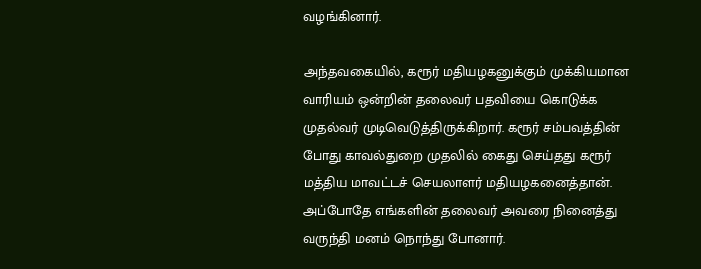வழங்கினார்.

அந்தவகையில், கரூர் மதியழகனுக்கும் முக்கியமான வாரியம் ஒன்றின் தலைவர் பதவியை கொடுக்க முதல்வர் முடிவெடுத்திருக்கிறார். கரூர் சம்பவத்தின் போது காவல்துறை முதலில் கைது செய்தது கரூர் மத்திய மாவட்டச் செயலாளர் மதியழகனைத்தான். அப்போதே எங்களின் தலைவர் அவரை நினைத்து வருந்தி மனம் நொந்து போனார்.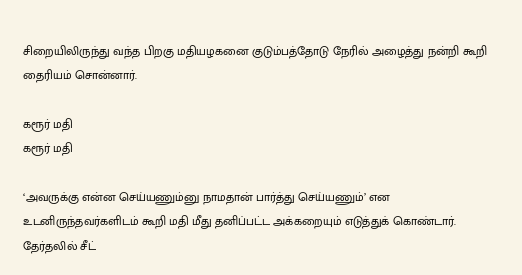சிறையிலிருந்து வந்த பிறகு மதியழகனை குடும்பத்தோடு நேரில் அழைத்து நன்றி கூறி தைரியம் சொன்னார்.

கரூர் மதி
கரூர் மதி

‘அவருக்கு என்ன செய்யணும்னு நாமதான் பார்த்து செய்யணும்’ என உடனிருந்தவர்களிடம் கூறி மதி மீது தனிப்பட்ட அக்கறையும் எடுத்துக் கொண்டார். தேர்தலில் சீட்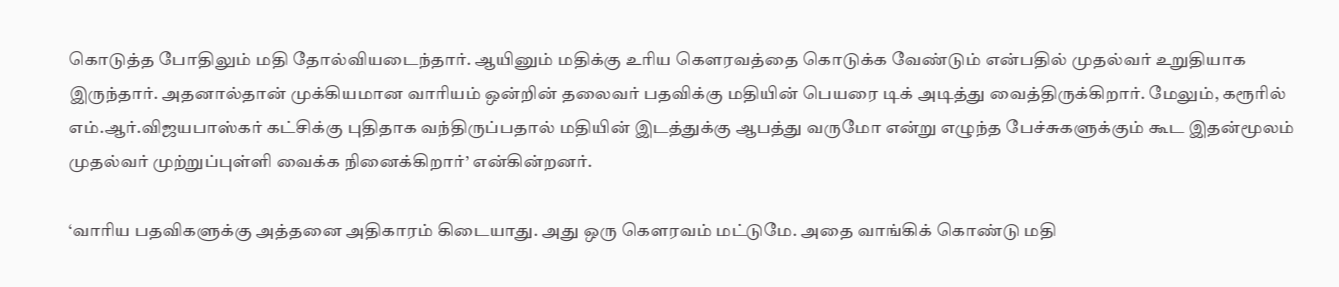கொடுத்த போதிலும் மதி தோல்வியடைந்தார். ஆயினும் மதிக்கு உரிய கௌரவத்தை கொடுக்க வேண்டும் என்பதில் முதல்வர் உறுதியாக இருந்தார். அதனால்தான் முக்கியமான வாரியம் ஒன்றின் தலைவர் பதவிக்கு மதியின் பெயரை டிக் அடித்து வைத்திருக்கிறார். மேலும், கரூரில் எம்.ஆர்.விஜயபாஸ்கர் கட்சிக்கு புதிதாக வந்திருப்பதால் மதியின் இடத்துக்கு ஆபத்து வருமோ என்று எழுந்த பேச்சுகளுக்கும் கூட இதன்மூலம் முதல்வர் முற்றுப்புள்ளி வைக்க நினைக்கிறார்’ என்கின்றனர்.

‘வாரிய பதவிகளுக்கு அத்தனை அதிகாரம் கிடையாது. அது ஒரு கௌரவம் மட்டுமே. அதை வாங்கிக் கொண்டு மதி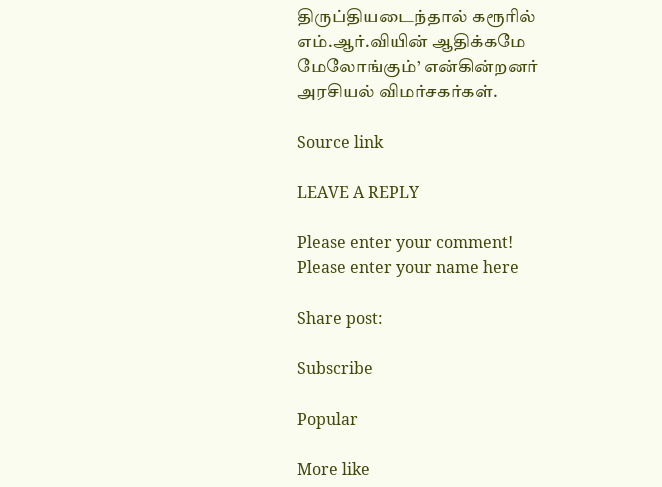திருப்தியடைந்தால் கரூரில் எம்.ஆர்.வியின் ஆதிக்கமே மேலோங்கும்’ என்கின்றனர் அரசியல் விமர்சகர்கள்.

Source link

LEAVE A REPLY

Please enter your comment!
Please enter your name here

Share post:

Subscribe

Popular

More like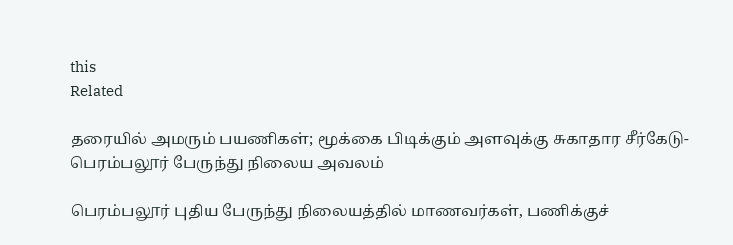this
Related

தரையில் அமரும் பயணிகள்; மூக்கை பிடிக்கும் அளவுக்கு சுகாதார சீர்கேடு- பெரம்பலூர் பேருந்து நிலைய அவலம்

பெரம்பலூர் புதிய பேருந்து நிலையத்தில் மாணவர்கள், பணிக்குச்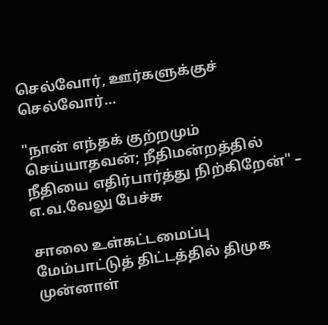செல்வோர், ஊர்களுக்குச் செல்வோர்...

"நான் எந்தக் குற்றமும் செய்யாதவன்; நீதிமன்றத்தில் நீதியை எதிர்பார்த்து நிற்கிறேன்" – எ.வ.வேலு பேச்சு

சாலை உள்கட்டமைப்பு மேம்பாட்டுத் திட்டத்தில் திமுக முன்னாள்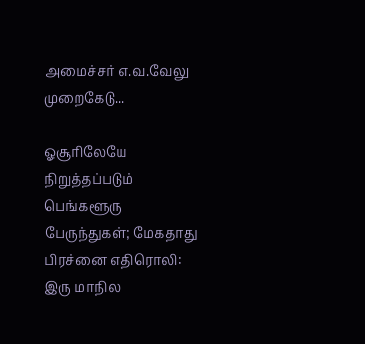அமைச்சர் எ.வ.வேலு முறைகேடு...

ஓசூரிலேயே நிறுத்தப்படும் பெங்களூரு பேருந்துகள்; மேகதாது பிரச்னை எதிரொலி: இரு மாநில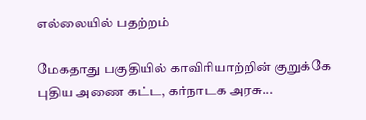எல்லையில் பதற்றம்

மேகதாது பகுதியில் காவிரியாற்றின் குறுக்கே புதிய அணை கட்ட, கர்நாடக அரசு...